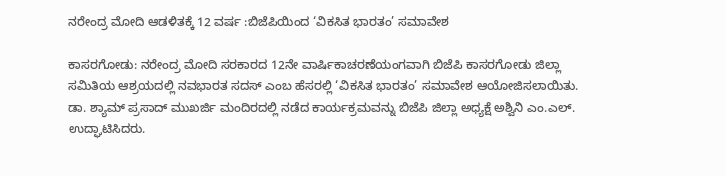ನರೇಂದ್ರ ಮೋದಿ ಆಡಳಿತಕ್ಕೆ 12 ವರ್ಷ :ಬಿಜೆಪಿಯಿಂದ ‘ವಿಕಸಿತ ಭಾರತಂ’ ಸಮಾವೇಶ

ಕಾಸರಗೋಡು: ನರೇಂದ್ರ ಮೋದಿ ಸರಕಾರದ 12ನೇ ವಾರ್ಷಿಕಾಚರಣೆಯಂಗವಾಗಿ ಬಿಜೆಪಿ ಕಾಸರಗೋಡು ಜಿಲ್ಲಾ ಸಮಿತಿಯ ಆಶ್ರಯದಲ್ಲಿ ನವಭಾರತ ಸದಸ್ ಎಂಬ ಹೆಸರಲ್ಲಿ ‘ವಿಕಸಿತ ಭಾರತಂ’ ಸಮಾವೇಶ ಆಯೋಜಿಸಲಾಯಿತು. ಡಾ. ಶ್ಯಾಮ್ ಪ್ರಸಾದ್ ಮುಖರ್ಜಿ ಮಂದಿರದಲ್ಲಿ ನಡೆದ ಕಾರ್ಯಕ್ರಮವನ್ನು ಬಿಜೆಪಿ ಜಿಲ್ಲಾ ಅಧ್ಯಕ್ಷೆ ಅಶ್ವಿನಿ ಎಂ.ಎಲ್. ಉದ್ಘಾಟಿಸಿದರು.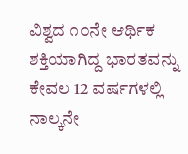ವಿಶ್ವದ ೧೦ನೇ ಆರ್ಥಿಕ ಶಕ್ತಿಯಾಗಿದ್ದ ಭಾರತವನ್ನು ಕೇವಲ 12 ವರ್ಷಗಳಲ್ಲಿ ನಾಲ್ಕನೇ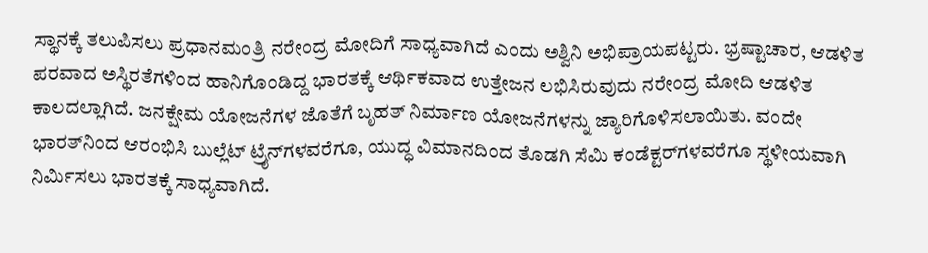ಸ್ಥಾನಕ್ಕೆ ತಲುಪಿಸಲು ಪ್ರಧಾನಮಂತ್ರಿ ನರೇಂದ್ರ ಮೋದಿಗೆ ಸಾಧ್ಯವಾಗಿದೆ ಎಂದು ಅಶ್ವಿನಿ ಅಭಿಪ್ರಾಯಪಟ್ಟರು. ಭ್ರಷ್ಟಾಚಾರ, ಆಡಳಿತ ಪರವಾದ ಅಸ್ಥಿರತೆಗಳಿಂದ ಹಾನಿಗೊಂಡಿದ್ದ ಭಾರತಕ್ಕೆ ಆರ್ಥಿಕವಾದ ಉತ್ತೇಜನ ಲಭಿಸಿರುವುದು ನರೇಂದ್ರ ಮೋದಿ ಆಡಳಿತ ಕಾಲದಲ್ಲಾಗಿದೆ. ಜನಕ್ಷೇಮ ಯೋಜನೆಗಳ ಜೊತೆಗೆ ಬೃಹತ್ ನಿರ್ಮಾಣ ಯೋಜನೆಗಳನ್ನು ಜ್ಯಾರಿಗೊಳಿಸಲಾಯಿತು. ವಂದೇ ಭಾರತ್‌ನಿಂದ ಆರಂಭಿಸಿ ಬುಲ್ಲೆಟ್ ಟ್ರೈನ್‌ಗಳವರೆಗೂ, ಯುದ್ಧ ವಿಮಾನದಿಂದ ತೊಡಗಿ ಸೆಮಿ ಕಂಡೆಕ್ಟರ್‌ಗಳವರೆಗೂ ಸ್ಥಳೀಯವಾಗಿ ನಿರ್ಮಿಸಲು ಭಾರತಕ್ಕೆ ಸಾಧ್ಯವಾಗಿದೆ.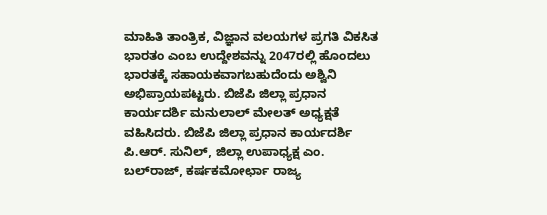ಮಾಹಿತಿ ತಾಂತ್ರಿಕ, ವಿಜ್ಞಾನ ವಲಯಗಳ ಪ್ರಗತಿ ವಿಕಸಿತ ಭಾರತಂ ಎಂಬ ಉದ್ದೇಶವನ್ನು 2047ರಲ್ಲಿ ಹೊಂದಲು ಭಾರತಕ್ಕೆ ಸಹಾಯಕವಾಗಬಹುದೆಂದು ಅಶ್ವಿನಿ ಅಭಿಪ್ರಾಯಪಟ್ಟರು. ಬಿಜೆಪಿ ಜಿಲ್ಲಾ ಪ್ರಧಾನ ಕಾರ್ಯದರ್ಶಿ ಮನುಲಾಲ್ ಮೇಲತ್ ಅಧ್ಯಕ್ಷತೆ ವಹಿಸಿದರು. ಬಿಜೆಪಿ ಜಿಲ್ಲಾ ಪ್ರಧಾನ ಕಾರ್ಯದರ್ಶಿ ಪಿ.ಆರ್. ಸುನಿಲ್, ಜಿಲ್ಲಾ ಉಪಾಧ್ಯಕ್ಷ ಎಂ. ಬಲ್‌ರಾಜ್, ಕರ್ಷಕಮೋರ್ಛಾ ರಾಜ್ಯ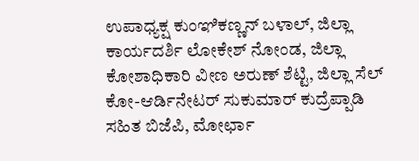ಉಪಾಧ್ಯಕ್ಷ ಕುಂಞಿಕಣ್ಣನ್ ಬಳಾಲ್, ಜಿಲ್ಲಾ ಕಾರ್ಯದರ್ಶಿ ಲೋಕೇಶ್ ನೋಂಡ, ಜಿಲ್ಲಾ ಕೋಶಾಧಿಕಾರಿ ವೀಣ ಅರುಣ್ ಶೆಟ್ಟಿ, ಜಿಲ್ಲಾ ಸೆಲ್ ಕೋ-ಆರ್ಡಿನೇಟರ್ ಸುಕುಮಾರ್ ಕುದ್ರೆಪ್ಪಾಡಿ ಸಹಿತ ಬಿಜೆಪಿ, ಮೋರ್ಛಾ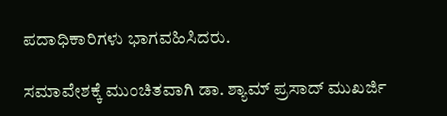ಪದಾಧಿಕಾರಿಗಳು ಭಾಗವಹಿಸಿದರು.

ಸಮಾವೇಶಕ್ಕೆ ಮುಂಚಿತವಾಗಿ ಡಾ. ಶ್ಯಾಮ್ ಪ್ರಸಾದ್ ಮುಖರ್ಜಿ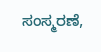ಸಂಸ್ಮರಣೆ,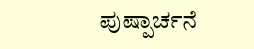ಪುಷ್ಪಾರ್ಚನೆ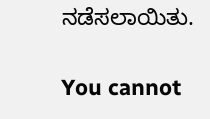ನಡೆಸಲಾಯಿತು.

You cannot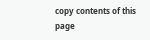copy contents of this page